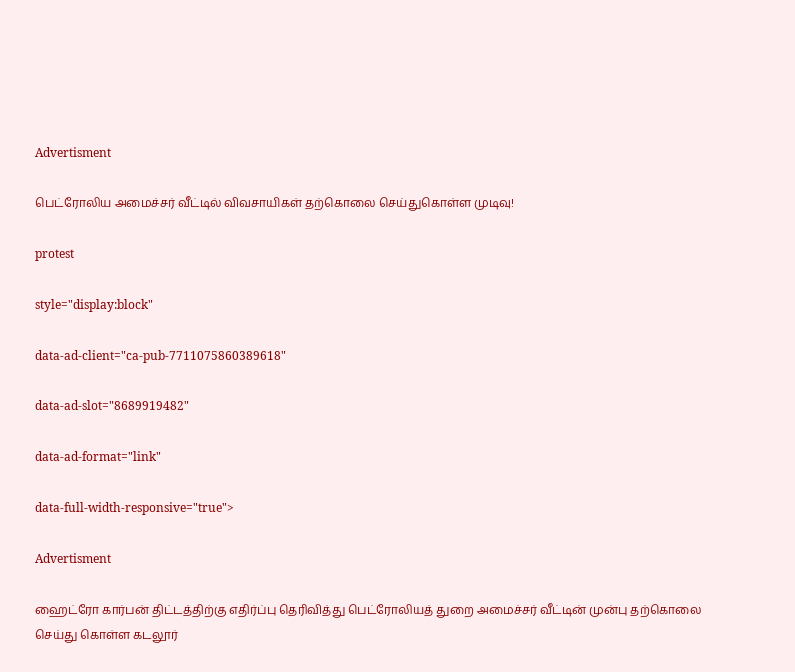Advertisment

பெட்ரோலிய அமைச்சர் வீட்டில் விவசாயிகள் தற்கொலை செய்துகொள்ள முடிவு!

protest

style="display:block"

data-ad-client="ca-pub-7711075860389618"

data-ad-slot="8689919482"

data-ad-format="link"

data-full-width-responsive="true">

Advertisment

ஹைட்ரோ கார்பன் திட்டத்திற்கு எதிர்ப்பு தெரிவித்து பெட்ரோலியத் துறை அமைச்சர் வீட்டின் முன்பு தற்கொலை செய்து கொள்ள கடலூர்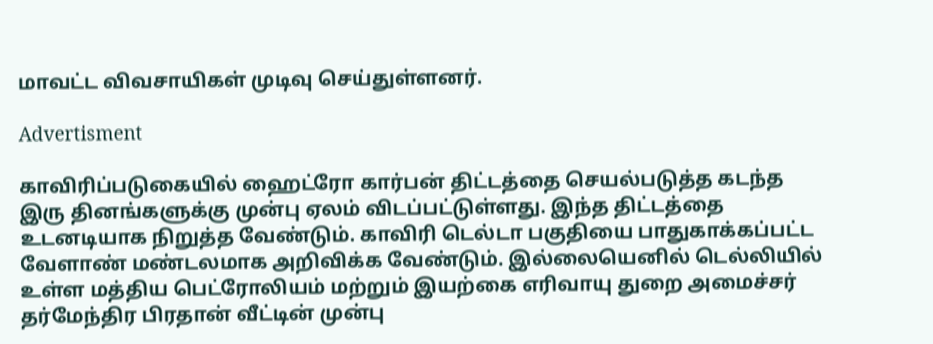மாவட்ட விவசாயிகள் முடிவு செய்துள்ளனர்.

Advertisment

காவிரிப்படுகையில் ஹைட்ரோ கார்பன் திட்டத்தை செயல்படுத்த கடந்த இரு தினங்களுக்கு முன்பு ஏலம் விடப்பட்டுள்ளது. இந்த திட்டத்தை உடனடியாக நிறுத்த வேண்டும். காவிரி டெல்டா பகுதியை பாதுகாக்கப்பட்ட வேளாண் மண்டலமாக அறிவிக்க வேண்டும். இல்லையெனில் டெல்லியில் உள்ள மத்திய பெட்ரோலியம் மற்றும் இயற்கை எரிவாயு துறை அமைச்சர் தர்மேந்திர பிரதான் வீட்டின் முன்பு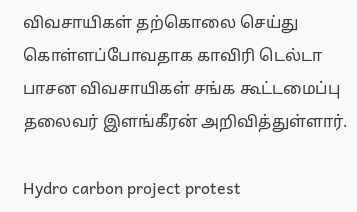விவசாயிகள் தற்கொலை செய்து கொள்ளப்போவதாக காவிரி டெல்டா பாசன விவசாயிகள் சங்க கூட்டமைப்பு தலைவர் இளங்கீரன் அறிவித்துள்ளார்.

Hydro carbon project protest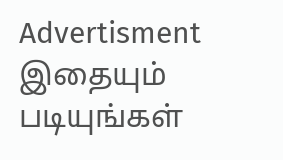Advertisment
இதையும் படியுங்கள்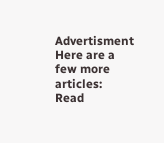Advertisment
Here are a few more articles:
Read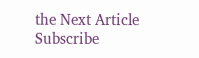the Next Article
Subscribe